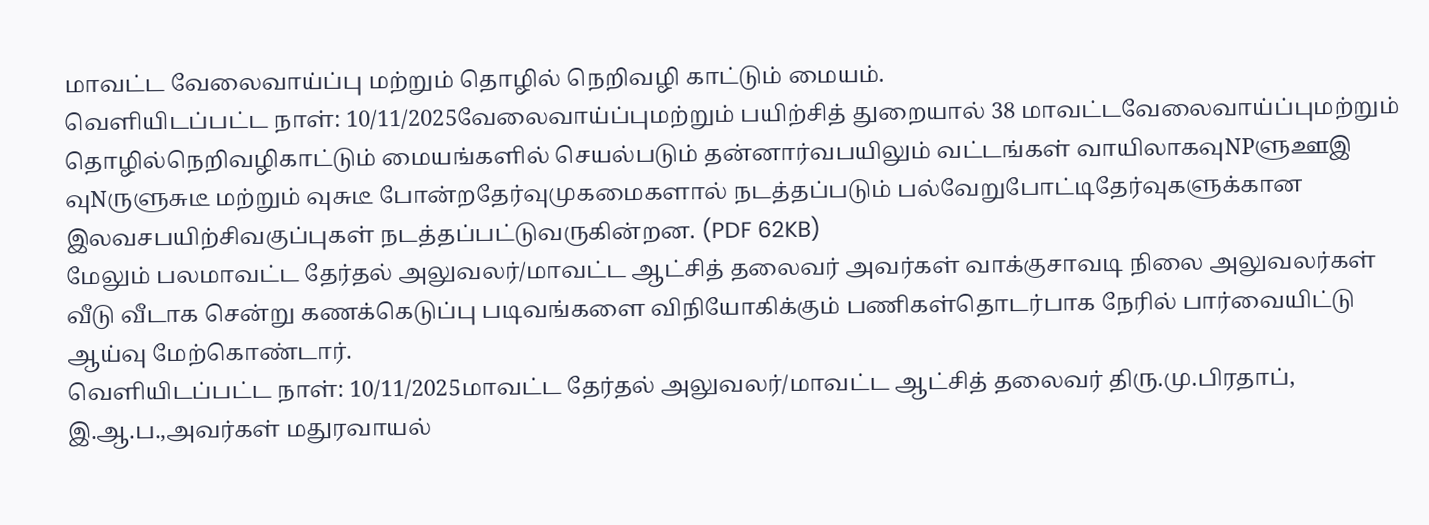மாவட்ட வேலைவாய்ப்பு மற்றும் தொழில் நெறிவழி காட்டும் மையம்.
வெளியிடப்பட்ட நாள்: 10/11/2025வேலைவாய்ப்புமற்றும் பயிற்சித் துறையால் 38 மாவட்டவேலைவாய்ப்புமற்றும் தொழில்நெறிவழிகாட்டும் மையங்களில் செயல்படும் தன்னார்வபயிலும் வட்டங்கள் வாயிலாகவுNPளுஊஇ வுNருளுசுடீ மற்றும் வுசுடீ போன்றதேர்வுமுகமைகளால் நடத்தப்படும் பல்வேறுபோட்டிதேர்வுகளுக்கான இலவசபயிற்சிவகுப்புகள் நடத்தப்பட்டுவருகின்றன. (PDF 62KB)
மேலும் பலமாவட்ட தேர்தல் அலுவலர்/மாவட்ட ஆட்சித் தலைவர் அவர்கள் வாக்குசாவடி நிலை அலுவலர்கள் வீடு வீடாக சென்று கணக்கெடுப்பு படிவங்களை விநியோகிக்கும் பணிகள்தொடர்பாக நேரில் பார்வையிட்டு ஆய்வு மேற்கொண்டார்.
வெளியிடப்பட்ட நாள்: 10/11/2025மாவட்ட தேர்தல் அலுவலர்/மாவட்ட ஆட்சித் தலைவர் திரு.மு.பிரதாப், இ.ஆ.ப.,அவர்கள் மதுரவாயல்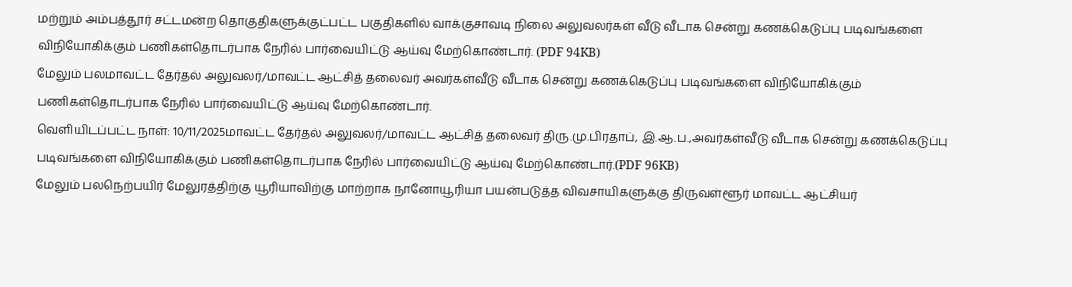மற்றும் அம்பத்தூர் சட்டமன்ற தொகுதிகளுக்குட்பட்ட பகுதிகளில் வாக்குசாவடி நிலை அலுவலர்கள் வீடு வீடாக சென்று கணக்கெடுப்பு படிவங்களை விநியோகிக்கும் பணிகள்தொடர்பாக நேரில் பார்வையிட்டு ஆய்வு மேற்கொண்டார். (PDF 94KB)
மேலும் பலமாவட்ட தேர்தல் அலுவலர்/மாவட்ட ஆட்சித் தலைவர் அவர்கள்வீடு வீடாக சென்று கணக்கெடுப்பு படிவங்களை விநியோகிக்கும் பணிகள்தொடர்பாக நேரில் பார்வையிட்டு ஆய்வு மேற்கொண்டார்.
வெளியிடப்பட்ட நாள்: 10/11/2025மாவட்ட தேர்தல் அலுவலர்/மாவட்ட ஆட்சித் தலைவர் திரு.மு.பிரதாப், இ.ஆ.ப.,அவர்கள்வீடு வீடாக சென்று கணக்கெடுப்பு படிவங்களை விநியோகிக்கும் பணிகள்தொடர்பாக நேரில் பார்வையிட்டு ஆய்வு மேற்கொண்டார்.(PDF 96KB)
மேலும் பலநெற்பயிர் மேலுரத்திற்கு யூரியாவிற்கு மாற்றாக நானோயூரியா பயன்படுத்த விவசாயிகளுக்கு திருவள்ளூர் மாவட்ட ஆட்சியர்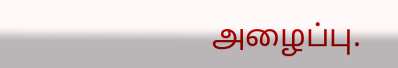அழைப்பு.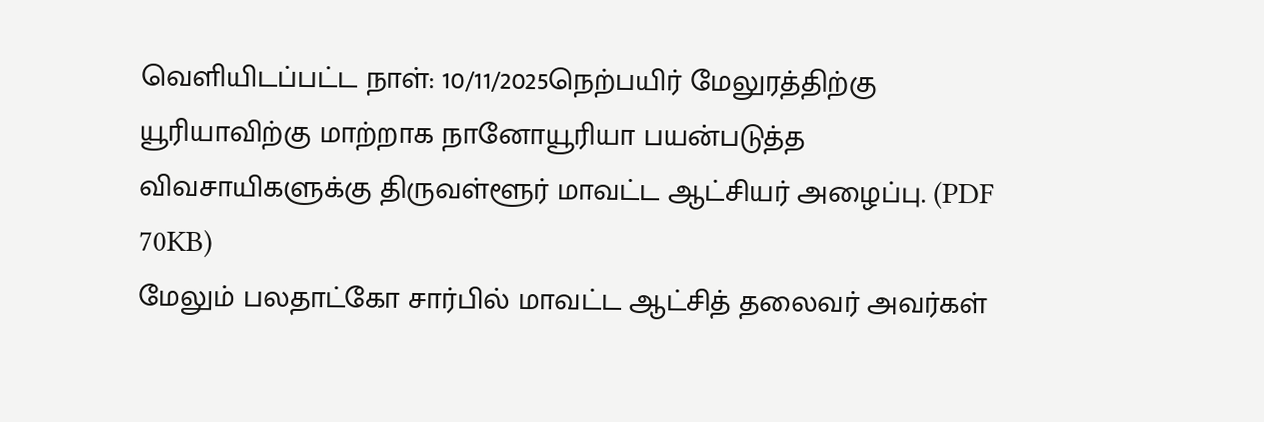வெளியிடப்பட்ட நாள்: 10/11/2025நெற்பயிர் மேலுரத்திற்கு யூரியாவிற்கு மாற்றாக நானோயூரியா பயன்படுத்த விவசாயிகளுக்கு திருவள்ளூர் மாவட்ட ஆட்சியர் அழைப்பு. (PDF 70KB)
மேலும் பலதாட்கோ சார்பில் மாவட்ட ஆட்சித் தலைவர் அவர்கள்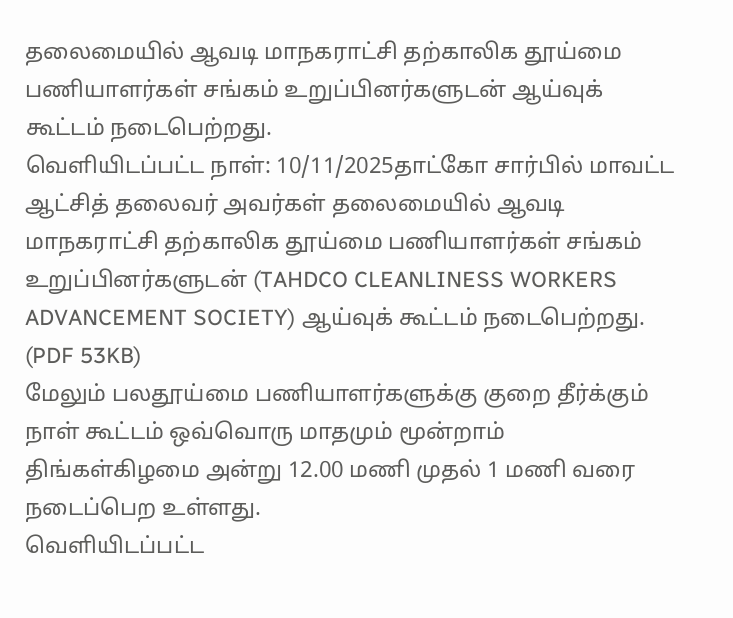தலைமையில் ஆவடி மாநகராட்சி தற்காலிக தூய்மை பணியாளர்கள் சங்கம் உறுப்பினர்களுடன் ஆய்வுக் கூட்டம் நடைபெற்றது.
வெளியிடப்பட்ட நாள்: 10/11/2025தாட்கோ சார்பில் மாவட்ட ஆட்சித் தலைவர் அவர்கள் தலைமையில் ஆவடி மாநகராட்சி தற்காலிக தூய்மை பணியாளர்கள் சங்கம் உறுப்பினர்களுடன் (TAHDCO CLEANLINESS WORKERS ADVANCEMENT SOCIETY) ஆய்வுக் கூட்டம் நடைபெற்றது. (PDF 53KB)
மேலும் பலதூய்மை பணியாளர்களுக்கு குறை தீர்க்கும் நாள் கூட்டம் ஒவ்வொரு மாதமும் மூன்றாம் திங்கள்கிழமை அன்று 12.00 மணி முதல் 1 மணி வரை நடைப்பெற உள்ளது.
வெளியிடப்பட்ட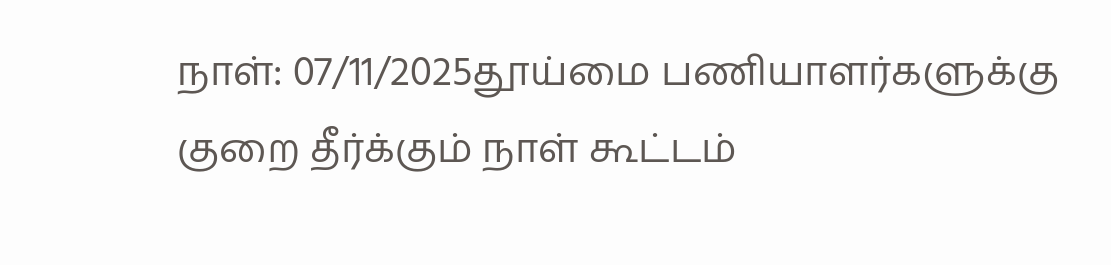நாள்: 07/11/2025தூய்மை பணியாளர்களுக்கு குறை தீர்க்கும் நாள் கூட்டம்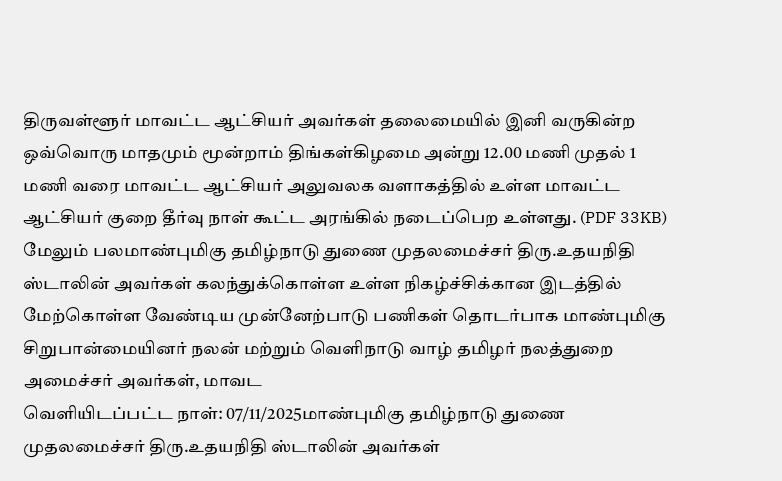திருவள்ளூர் மாவட்ட ஆட்சியர் அவர்கள் தலைமையில் இனி வருகின்ற ஒவ்வொரு மாதமும் மூன்றாம் திங்கள்கிழமை அன்று 12.00 மணி முதல் 1 மணி வரை மாவட்ட ஆட்சியர் அலுவலக வளாகத்தில் உள்ள மாவட்ட ஆட்சியர் குறை தீர்வு நாள் கூட்ட அரங்கில் நடைப்பெற உள்ளது. (PDF 33KB)
மேலும் பலமாண்புமிகு தமிழ்நாடு துணை முதலமைச்சர் திரு.உதயநிதி ஸ்டாலின் அவர்கள் கலந்துக்கொள்ள உள்ள நிகழ்ச்சிக்கான இடத்தில் மேற்கொள்ள வேண்டிய முன்னேற்பாடு பணிகள் தொடர்பாக மாண்புமிகு சிறுபான்மையினர் நலன் மற்றும் வெளிநாடு வாழ் தமிழர் நலத்துறை அமைச்சர் அவர்கள், மாவட
வெளியிடப்பட்ட நாள்: 07/11/2025மாண்புமிகு தமிழ்நாடு துணை முதலமைச்சர் திரு.உதயநிதி ஸ்டாலின் அவர்கள்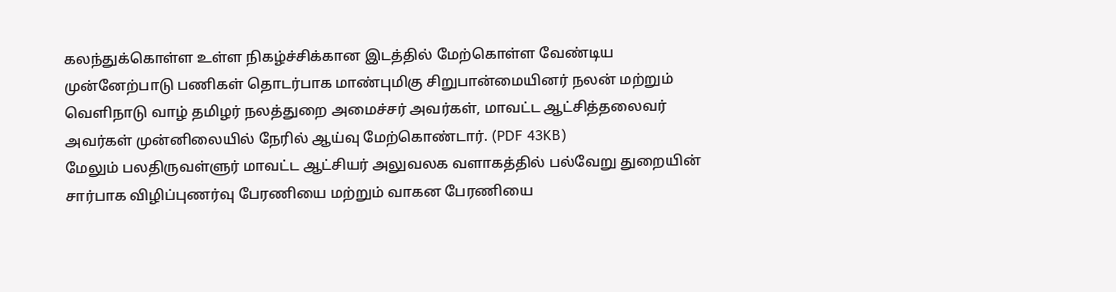கலந்துக்கொள்ள உள்ள நிகழ்ச்சிக்கான இடத்தில் மேற்கொள்ள வேண்டிய முன்னேற்பாடு பணிகள் தொடர்பாக மாண்புமிகு சிறுபான்மையினர் நலன் மற்றும் வெளிநாடு வாழ் தமிழர் நலத்துறை அமைச்சர் அவர்கள், மாவட்ட ஆட்சித்தலைவர் அவர்கள் முன்னிலையில் நேரில் ஆய்வு மேற்கொண்டார். (PDF 43KB)
மேலும் பலதிருவள்ளுர் மாவட்ட ஆட்சியர் அலுவலக வளாகத்தில் பல்வேறு துறையின் சார்பாக விழிப்புணர்வு பேரணியை மற்றும் வாகன பேரணியை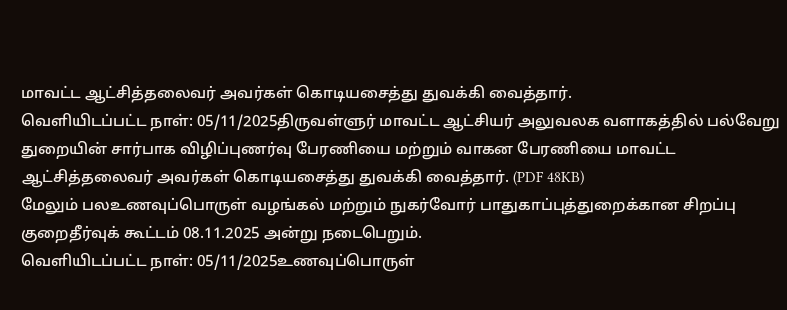மாவட்ட ஆட்சித்தலைவர் அவர்கள் கொடியசைத்து துவக்கி வைத்தார்.
வெளியிடப்பட்ட நாள்: 05/11/2025திருவள்ளுர் மாவட்ட ஆட்சியர் அலுவலக வளாகத்தில் பல்வேறு துறையின் சார்பாக விழிப்புணர்வு பேரணியை மற்றும் வாகன பேரணியை மாவட்ட ஆட்சித்தலைவர் அவர்கள் கொடியசைத்து துவக்கி வைத்தார். (PDF 48KB)
மேலும் பலஉணவுப்பொருள் வழங்கல் மற்றும் நுகர்வோர் பாதுகாப்புத்துறைக்கான சிறப்பு குறைதீர்வுக் கூட்டம் 08.11.2025 அன்று நடைபெறும்.
வெளியிடப்பட்ட நாள்: 05/11/2025உணவுப்பொருள்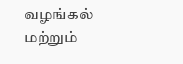வழங்கல் மற்றும்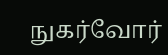நுகர்வோர்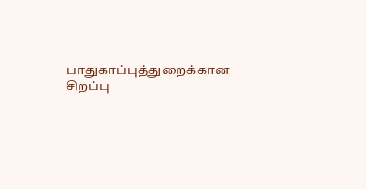பாதுகாப்புத்துறைக்கான சிறப்பு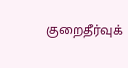குறைதீர்வுக்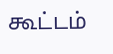கூட்டம்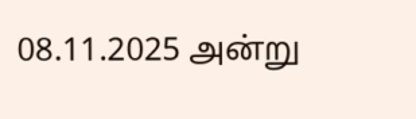08.11.2025 அன்று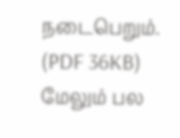நடைபெறும். (PDF 36KB)
மேலும் பல